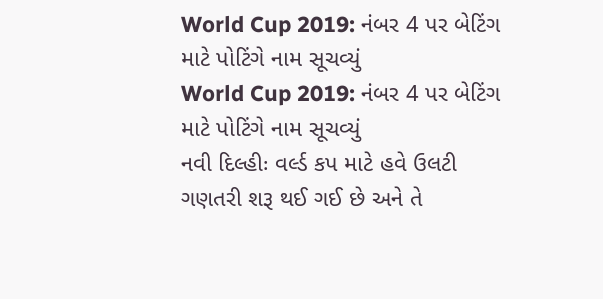World Cup 2019: નંબર 4 પર બેટિંગ માટે પોટિંગે નામ સૂચવ્યું
World Cup 2019: નંબર 4 પર બેટિંગ માટે પોટિંગે નામ સૂચવ્યું
નવી દિલ્હીઃ વર્લ્ડ કપ માટે હવે ઉલટી ગણતરી શરૂ થઈ ગઈ છે અને તે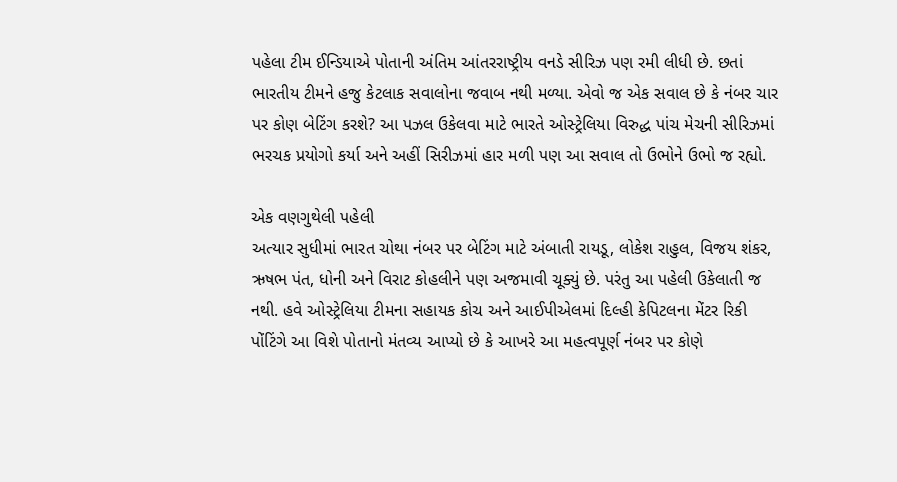પહેલા ટીમ ઈન્ડિયાએ પોતાની અંતિમ આંતરરાષ્ટ્રીય વનડે સીરિઝ પણ રમી લીધી છે. છતાં ભારતીય ટીમને હજુ કેટલાક સવાલોના જવાબ નથી મળ્યા. એવો જ એક સવાલ છે કે નંબર ચાર પર કોણ બેટિંગ કરશે? આ પઝલ ઉકેલવા માટે ભારતે ઓસ્ટ્રેલિયા વિરુદ્ધ પાંચ મેચની સીરિઝમાં ભરચક પ્રયોગો કર્યા અને અહીં સિરીઝમાં હાર મળી પણ આ સવાલ તો ઉભોને ઉભો જ રહ્યો.

એક વણગુથેલી પહેલી
અત્યાર સુધીમાં ભારત ચોથા નંબર પર બેટિંગ માટે અંબાતી રાયડૂ, લોકેશ રાહુલ, વિજય શંકર, ઋષભ પંત, ધોની અને વિરાટ કોહલીને પણ અજમાવી ચૂક્યું છે. પરંતુ આ પહેલી ઉકેલાતી જ નથી. હવે ઓસ્ટ્રેલિયા ટીમના સહાયક કોચ અને આઈપીએલમાં દિલ્હી કેપિટલના મેંટર રિકી પોંટિંગે આ વિશે પોતાનો મંતવ્ય આપ્યો છે કે આખરે આ મહત્વપૂર્ણ નંબર પર કોણે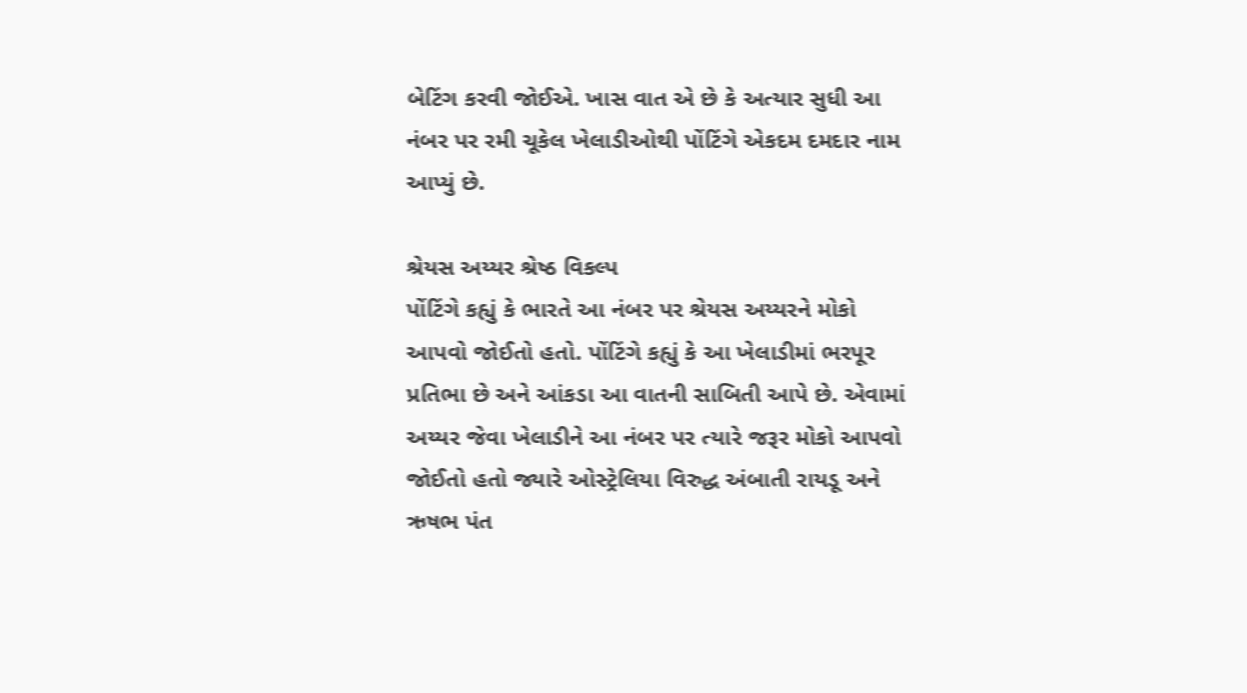બેટિંગ કરવી જોઈએ. ખાસ વાત એ છે કે અત્યાર સુધી આ નંબર પર રમી ચૂકેલ ખેલાડીઓથી પોંટિંગે એકદમ દમદાર નામ આપ્યું છે.

શ્રેયસ અય્યર શ્રેષ્ઠ વિકલ્પ
પોંટિંગે કહ્યું કે ભારતે આ નંબર પર શ્રેયસ અય્યરને મોકો આપવો જોઈતો હતો. પોંટિંગે કહ્યું કે આ ખેલાડીમાં ભરપૂર પ્રતિભા છે અને આંકડા આ વાતની સાબિતી આપે છે. એવામાં અય્યર જેવા ખેલાડીને આ નંબર પર ત્યારે જરૂર મોકો આપવો જોઈતો હતો જ્યારે ઓસ્ટ્રેલિયા વિરુદ્ધ અંબાતી રાયડૂ અને ઋષભ પંત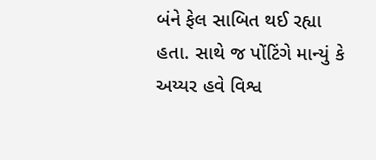બંને ફેલ સાબિત થઈ રહ્યા હતા. સાથે જ પોંટિંગે માન્યું કે અય્યર હવે વિશ્વ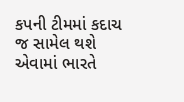કપની ટીમમાં કદાચ જ સામેલ થશે એવામાં ભારતે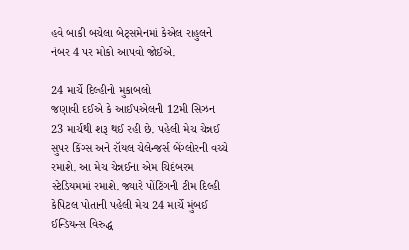હવે બાકી બચેલા બેટ્સમેનમાં કેએલ રાહુલને નંબર 4 પર મોકો આપવો જોઈએ.

24 માર્ચે દિલ્હીનો મુકાબલો
જણાવી દઈએ કે આઈપએલની 12મી સિઝન 23 માર્ચથી શરૂ થઈ રહી છે. પહેલી મેચ ચેન્નઈ સુપર કિંગ્સ અને રૉયલ ચેલેન્જર્સ બેંગ્લોરની વચ્ચે રમાશે. આ મેચ ચેન્નઈના એમ ચિદંબરમ સ્ટેડિયમમાં રમાશે. જ્યારે પોંટિંગની ટીમ દિલ્હી કેપિટલ પોતાની પહેલી મેચ 24 માર્ચે મુંબઈ ઈન્ડિયન્સ વિરુદ્ધ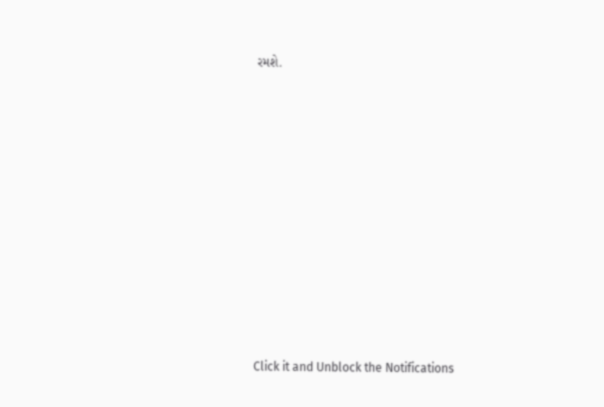રમશે.












Click it and Unblock the Notifications